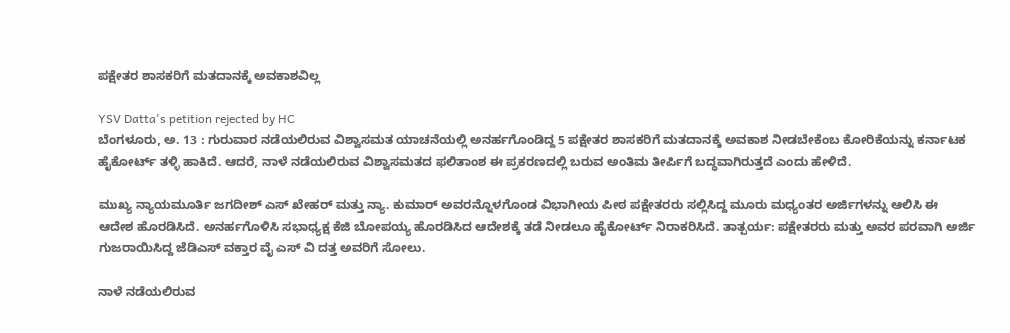ಪಕ್ಷೇತರ ಶಾಸಕರಿಗೆ ಮತದಾನಕ್ಕೆ ಅವಕಾಶವಿಲ್ಲ

YSV Datta's petition rejected by HC
ಬೆಂಗಳೂರು, ಅ. 13 : ಗುರುವಾರ ನಡೆಯಲಿರುವ ವಿಶ್ವಾಸಮತ ಯಾಚನೆಯಲ್ಲಿ ಅನರ್ಹಗೊಂಡಿದ್ದ 5 ಪಕ್ಷೇತರ ಶಾಸಕರಿಗೆ ಮತದಾನಕ್ಕೆ ಅವಕಾಶ ನೀಡಬೇಕೆಂಬ ಕೋರಿಕೆಯನ್ನು ಕರ್ನಾಟಕ ಹೈಕೋರ್ಟ್ ತಳ್ಳಿ ಹಾಕಿದೆ. ಆದರೆ, ನಾಳೆ ನಡೆಯಲಿರುವ ವಿಶ್ವಾಸಮತದ ಫಲಿತಾಂಶ ಈ ಪ್ರಕರಣದಲ್ಲಿ ಬರುವ ಅಂತಿಮ ತೀರ್ಪಿಗೆ ಬದ್ಧವಾಗಿರುತ್ತದೆ ಎಂದು ಹೇಳಿದೆ.

ಮುಖ್ಯ ನ್ಯಾಯಮೂರ್ತಿ ಜಗದೀಶ್ ಎಸ್ ಖೇಹರ್ ಮತ್ತು ನ್ಯಾ. ಕುಮಾರ್ ಅವರನ್ನೊಳಗೊಂಡ ವಿಭಾಗೀಯ ಪೀಠ ಪಕ್ಷೇತರರು ಸಲ್ಲಿಸಿದ್ದ ಮೂರು ಮಧ್ಯಂತರ ಅರ್ಜಿಗಳನ್ನು ಆಲಿಸಿ ಈ ಆದೇಶ ಹೊರಡಿಸಿದೆ. ಅನರ್ಹಗೊಳಿಸಿ ಸಭಾಧ್ಯಕ್ಷ ಕೆಜಿ ಬೋಪಯ್ಯ ಹೊರಡಿಸಿದ ಆದೇಶಕ್ಕೆ ತಡೆ ನೀಡಲೂ ಹೈಕೋರ್ಟ್ ನಿರಾಕರಿಸಿದೆ. ತಾತ್ಪರ್ಯ: ಪಕ್ಷೇತರರು ಮತ್ತು ಅವರ ಪರವಾಗಿ ಅರ್ಜಿ ಗುಜರಾಯಿಸಿದ್ದ ಜೆಡಿಎಸ್ ವಕ್ತಾರ ವೈ ಎಸ್ ವಿ ದತ್ತ ಅವರಿಗೆ ಸೋಲು.

ನಾಳೆ ನಡೆಯಲಿರುವ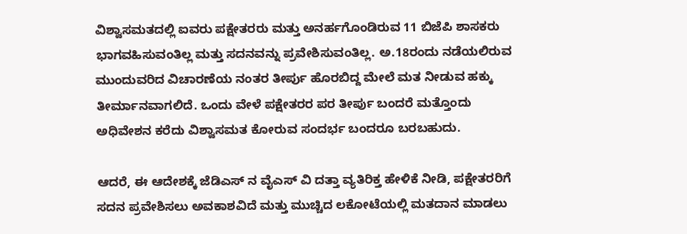ವಿಶ್ವಾಸಮತದಲ್ಲಿ ಐವರು ಪಕ್ಷೇತರರು ಮತ್ತು ಅನರ್ಹಗೊಂಡಿರುವ 11 ಬಿಜೆಪಿ ಶಾಸಕರು ಭಾಗವಹಿಸುವಂತಿಲ್ಲ ಮತ್ತು ಸದನವನ್ನು ಪ್ರವೇಶಿಸುವಂತಿಲ್ಲ. ಅ.18ರಂದು ನಡೆಯಲಿರುವ ಮುಂದುವರಿದ ವಿಚಾರಣೆಯ ನಂತರ ತೀರ್ಪು ಹೊರಬಿದ್ದ ಮೇಲೆ ಮತ ನೀಡುವ ಹಕ್ಕು ತೀರ್ಮಾನವಾಗಲಿದೆ. ಒಂದು ವೇಳೆ ಪಕ್ಷೇತರರ ಪರ ತೀರ್ಪು ಬಂದರೆ ಮತ್ತೊಂದು ಅಧಿವೇಶನ ಕರೆದು ವಿಶ್ವಾಸಮತ ಕೋರುವ ಸಂದರ್ಭ ಬಂದರೂ ಬರಬಹುದು.

ಆದರೆ, ಈ ಆದೇಶಕ್ಕೆ ಜೆಡಿಎಸ್ ನ ವೈಎಸ್ ವಿ ದತ್ತಾ ವ್ಯತಿರಿಕ್ತ ಹೇಳಿಕೆ ನೀಡಿ, ಪಕ್ಷೇತರರಿಗೆ ಸದನ ಪ್ರವೇಶಿಸಲು ಅವಕಾಶವಿದೆ ಮತ್ತು ಮುಚ್ಚಿದ ಲಕೋಟೆಯಲ್ಲಿ ಮತದಾನ ಮಾಡಲು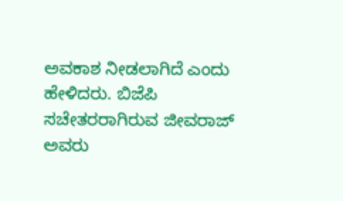ಅವಕಾಶ ನೀಡಲಾಗಿದೆ ಎಂದು ಹೇಳಿದರು. ಬಿಜೆಪಿ ಸಚೇತರರಾಗಿರುವ ಜೀವರಾಜ್ ಅವರು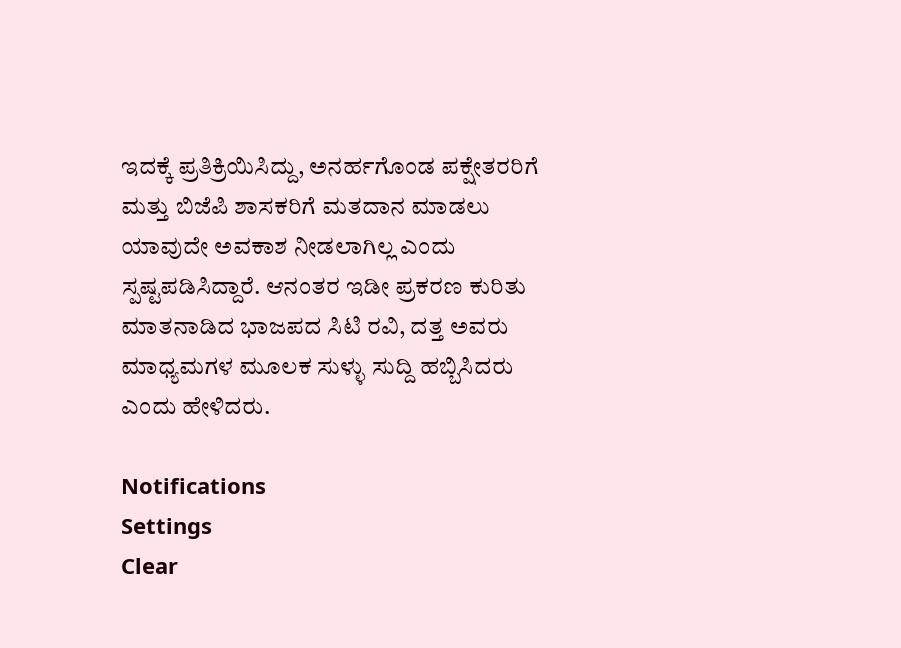ಇದಕ್ಕೆ ಪ್ರತಿಕ್ರಿಯಿಸಿದ್ದು, ಅನರ್ಹಗೊಂಡ ಪಕ್ಷೇತರರಿಗೆ ಮತ್ತು ಬಿಜೆಪಿ ಶಾಸಕರಿಗೆ ಮತದಾನ ಮಾಡಲು ಯಾವುದೇ ಅವಕಾಶ ನೀಡಲಾಗಿಲ್ಲ ಎಂದು ಸ್ಪಷ್ಟಪಡಿಸಿದ್ದಾರೆ. ಆನಂತರ ಇಡೀ ಪ್ರಕರಣ ಕುರಿತು ಮಾತನಾಡಿದ ಭಾಜಪದ ಸಿಟಿ ರವಿ, ದತ್ತ ಅವರು ಮಾಧ್ಯಮಗಳ ಮೂಲಕ ಸುಳ್ಳು ಸುದ್ದಿ ಹಬ್ಬಿಸಿದರು ಎಂದು ಹೇಳಿದರು.

Notifications
Settings
Clear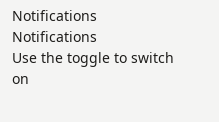Notifications
Notifications
Use the toggle to switch on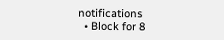notifications
  • Block for 8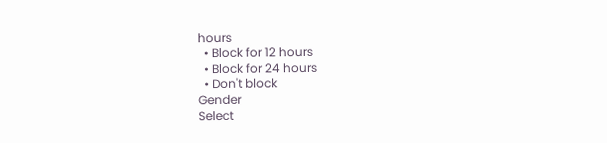hours
  • Block for 12 hours
  • Block for 24 hours
  • Don't block
Gender
Select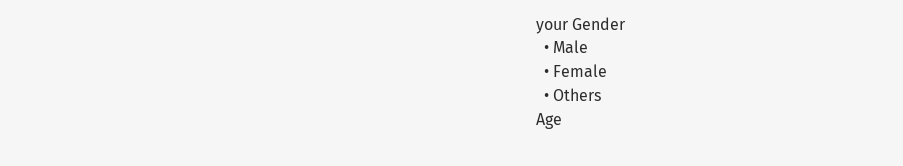your Gender
  • Male
  • Female
  • Others
Age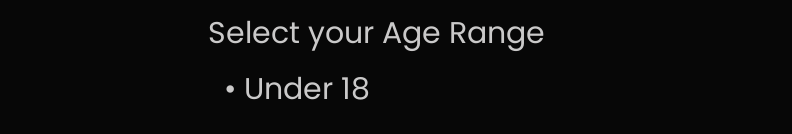Select your Age Range
  • Under 18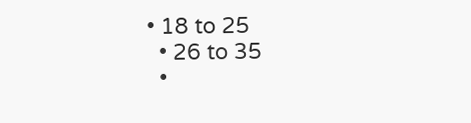• 18 to 25
  • 26 to 35
  •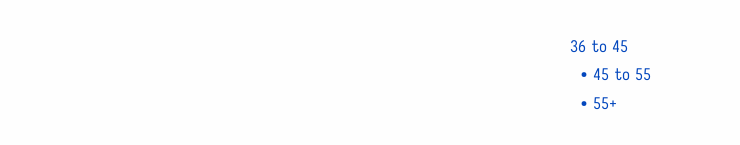36 to 45
  • 45 to 55
  • 55+